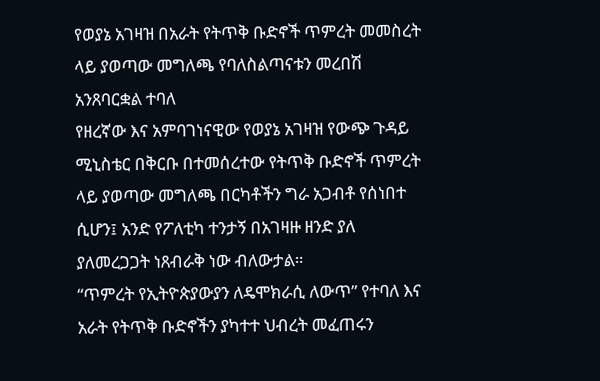የወያኔ አገዛዝ በአራት የትጥቅ ቡድኖች ጥምረት መመስረት ላይ ያወጣው መግለጫ የባለስልጣናቱን መረበሽ አንጸባርቋል ተባለ
የዘረኛው እና አምባገነናዊው የወያኔ አገዛዝ የውጭ ጉዳይ ሚኒስቴር በቅርቡ በተመሰረተው የትጥቅ ቡድኖች ጥምረት ላይ ያወጣው መግለጫ በርካቶችን ግራ አጋብቶ የሰነበተ ሲሆን፤ አንድ የፖለቲካ ተንታኝ በአገዛዙ ዘንድ ያለ ያለመረጋጋት ነጸብራቅ ነው ብለውታል።
“ጥምረት የኢትዮጵያውያን ለዴሞክራሲ ለውጥ” የተባለ እና አራት የትጥቅ ቡድኖችን ያካተተ ህብረት መፈጠሩን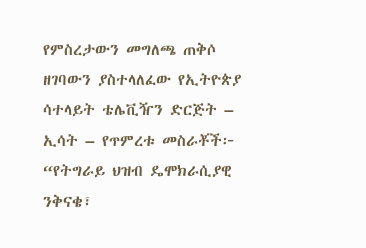የምስረታውን መግለጫ ጠቅሶ ዘገባውን ያስተላለፈው የኢትዮጵያ ሳተላይት ቴሌቪዥን ድርጅት – ኢሳት – የጥምረቱ መስራቾች፦ “የትግራይ ህዝብ ዴሞክራሲያዊ ንቅናቄ፣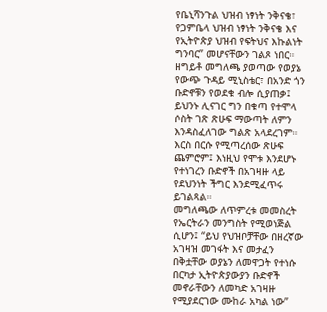የቤኒሻንጉል ህዝብ ነፃነት ንቅናቄ፣ የጋምቤላ ህዝብ ነፃነት ንቅናቄ እና የኢትዮጵያ ህዝብ የፍትህና እኩልነት ግንባር” መሆናቸውን ገልጾ ነበር።
ዘግይቶ መግለጫ ያወጣው የወያኔ የውጭ ጉዳይ ሚኒስቴር፣ በአንድ ጎን ቡድኖቹን የወደቁ ብሎ ሲያጠቃ፤ ይህንኑ ሊናገር ግን በቁጣ የተሞላ ሶስት ገጽ ጽሁፍ ማውጣት ለምን እንዳስፈለገው ግልጽ አላደረገም። እርስ በርሱ የሚጣረሰው ጽሁፍ ጨምሮም፤ እነዚህ የሞቱ እንደሆኑ የተነገረን ቡድኖች በአገዛዙ ላይ የደህንነት ችግር እንደሚፈጥሩ ይገልጻል።
መግለጫው ለጥምረቱ መመስረት የኤርትራን መንግስት የሚወነጅል ሲሆን፤ “ይህ የህዝቦቻቸው በዘረኛው አገዛዝ መገፋት እና መታፈን በቅቷቸው ወያኔን ለመዋጋት የተነሱ በርካታ ኢትዮጵያውያን ቡድኖች መኖራቸውን ለመካድ አገዛዙ የሚያደርገው ሙከራ አካል ነው”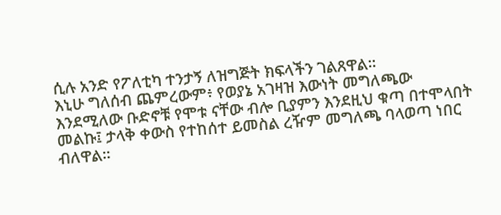ሲሉ አንድ የፖለቲካ ተንታኝ ለዝግጅት ክፍላችን ገልጸዋል።
እኒሁ ግለሰብ ጨምረውም፥ የወያኔ አገዛዝ እውነት መግለጫው እንደሚለው ቡድኖቹ የሞቱ ናቸው ብሎ ቢያምን እንደዚህ ቁጣ በተሞላበት መልኩ፤ ታላቅ ቀውስ የተከሰተ ይመስል ረዥም መግለጫ ባላወጣ ነበር ብለዋል።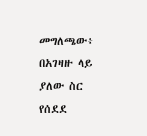መግለጫው፥ በአገዛዙ ላይ ያለው ስር የሰደደ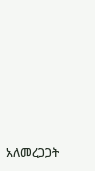አለመረጋጋት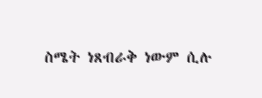ስሜት ነጸብራቅ ነውም ሲሉ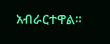አብራርተዋል።